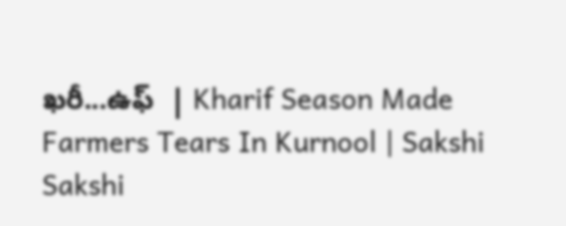ఖరీ...ఉఫ్‌  | Kharif Season Made Farmers Tears In Kurnool | Sakshi
Sakshi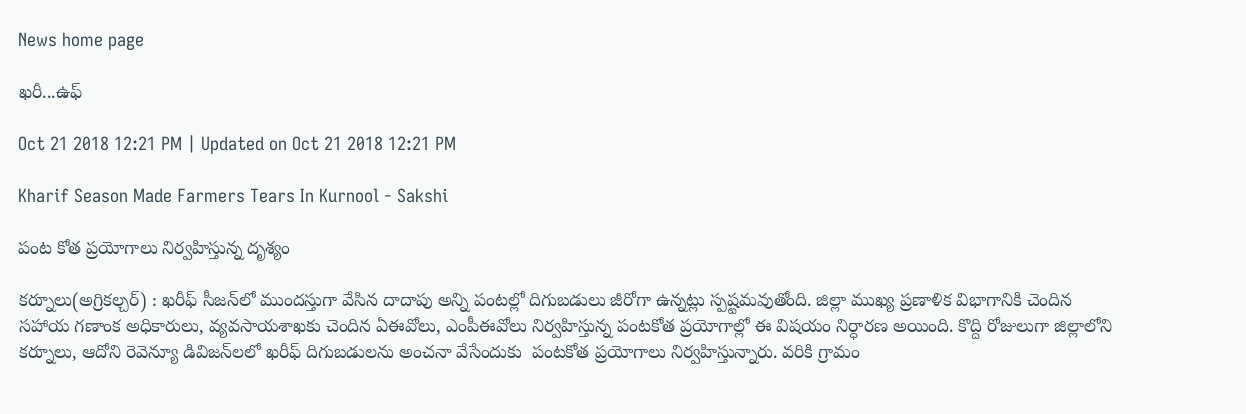News home page

ఖరీ...ఉఫ్‌

Oct 21 2018 12:21 PM | Updated on Oct 21 2018 12:21 PM

Kharif Season Made Farmers Tears In Kurnool - Sakshi

పంట కోత ప్రయోగాలు నిర్వహిస్తున్న దృశ్యం

కర్నూలు(అగ్రికల్చర్‌) : ఖరీఫ్‌ సీజన్‌లో ముందస్తుగా వేసిన దాదాపు అన్ని పంటల్లో దిగుబడులు జీరోగా ఉన్నట్లు స్పష్టమవుతోంది. జిల్లా ముఖ్య ప్రణాళిక విభాగానికి చెందిన సహాయ గణాంక అధికారులు, వ్యవసాయశాఖకు చెందిన ఏఈవోలు, ఎంపీఈవోలు నిర్వహిస్తున్న పంటకోత ప్రయోగాల్లో ఈ విషయం నిర్ధారణ అయింది. కొద్ది రోజులుగా జిల్లాలోని కర్నూలు, ఆదోని రెవెన్యూ డివిజన్‌లలో ఖరీఫ్‌ దిగుబడులను అంచనా వేసేందుకు  పంటకోత ప్రయోగాలు నిర్వహిస్తున్నారు. వరికి గ్రామం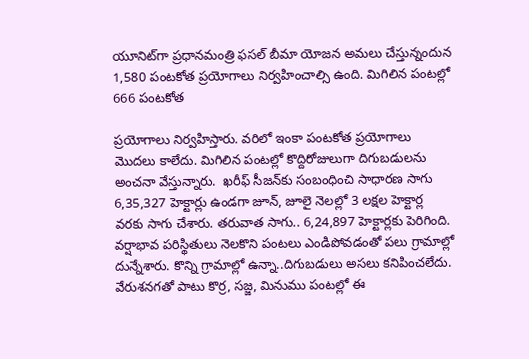యూనిట్‌గా ప్రధానమంత్రి ఫసల్‌ బీమా యోజన అమలు చేస్తున్నందున 1,580 పంటకోత ప్రయోగాలు నిర్వహించాల్సి ఉంది. మిగిలిన పంటల్లో 666 పంటకోత

ప్రయోగాలు నిర్వహిస్తారు. వరిలో ఇంకా పంటకోత ప్రయోగాలు మొదలు కాలేదు. మిగిలిన పంటల్లో కొద్దిరోజులుగా దిగుబడులను అంచనా వేస్తున్నారు.  ఖరీఫ్‌ సీజన్‌కు సంబంధించి సాధారణ సాగు 6,35,327 హెక్టార్లు ఉండగా జూన్, జూలై నెలల్లో 3 లక్షల హెక్టార్ల వరకు సాగు చేశారు. తరువాత సాగు.. 6,24,897 హెక్టార్లకు పెరిగింది. వర్షాభావ పరిస్థితులు నెలకొని పంటలు ఎండిపోవడంతో పలు గ్రామాల్లో దున్నేశారు. కొన్ని గ్రామాల్లో ఉన్నా..దిగుబడులు అసలు కనిపించలేదు. వేరుశనగతో పాటు కొర్ర, సజ్జ, మినుము పంటల్లో ఈ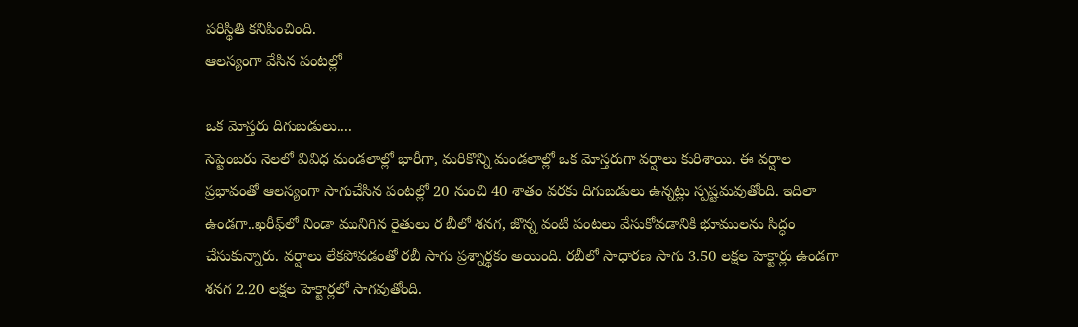పరిస్థితి కనిపించింది.
ఆలస్యంగా వేసిన పంటల్లో

ఒక మోస్తరు దిగుబడులు....
సెప్టెంబరు నెలలో వివిధ మండలాల్లో భారీగా, మరికొన్ని మండలాల్లో ఒక మోస్తరుగా వర్షాలు కురిశాయి. ఈ వర్షాల ప్రభావంతో ఆలస్యంగా సాగుచేసిన పంటల్లో 20 నుంచి 40 శాతం వరకు దిగుబడులు ఉన్నట్లు స్పష్టమవుతోంది. ఇదిలా ఉండగా..ఖరీఫ్‌లో నిండా మునిగిన రైతులు ర బీలో శనగ, జొన్న వంటి పంటలు వేసుకోవడానికి భూములను సిద్ధం చేసుకున్నారు. వర్షాలు లేకపోవడంతో రబీ సాగు ప్రశ్నార్థకం అయింది. రబీలో సాధారణ సాగు 3.50 లక్షల హెక్టార్లు ఉండగా శనగ 2.20 లక్షల హెక్టార్లలో సాగవుతోంది.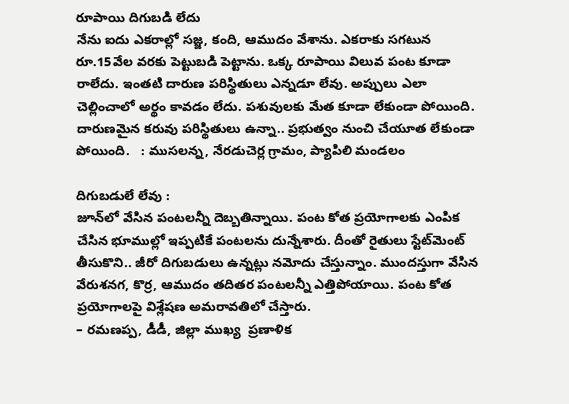రూపాయి దిగుబడి లేదు
నేను ఐదు ఎకరాల్లో సజ్జ, కంది, ఆముదం వేశాను. ఎకరాకు సగటున రూ.15వేల వరకు పెట్టుబడి పెట్టాను. ఒక్క రూపాయి విలువ పంట కూడా రాలేదు. ఇంతటి దారుణ పరిస్థితులు ఎన్నడూ లేవు. అప్పులు ఎలా చెల్లించాలో అర్థం కావడం లేదు. పశువులకు మేత కూడా లేకుండా పోయింది. దారుణమైన కరువు పరిస్థితులు ఉన్నా.. ప్రభుత్వం నుంచి చేయూత లేకుండా పోయింది.   : ముసలన్న, నేరడుచెర్ల గ్రామం, ప్యాపిలి మండలం

దిగుబడులే లేవు :
జూన్‌లో వేసిన పంటలన్నీ దెబ్బతిన్నాయి. పంట కోత ప్రయోగాలకు ఎంపిక చేసిన భూముల్లో ఇప్పటికే పంటలను దున్నేశారు. దీంతో రైతులు స్టేట్‌మెంట్‌ తీసుకొని.. జీరో దిగుబడులు ఉన్నట్లు నమోదు చేస్తున్నాం. ముందస్తుగా వేసిన వేరుశనగ, కొర్ర, ఆముదం తదితర పంటలన్నీ ఎత్తిపోయాయి. పంట కోత ప్రయోగాలపై విశ్లేషణ అమరావతిలో చేస్తారు.
– రమణప్ప, డీడీ, జిల్లా ముఖ్య  ప్రణాళిక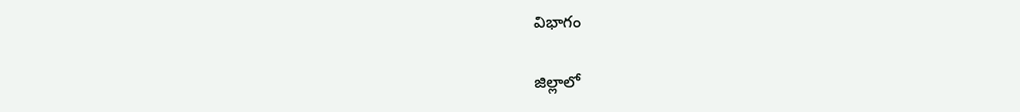విభాగం

జిల్లాలో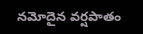నమోదైన వర్షపాతం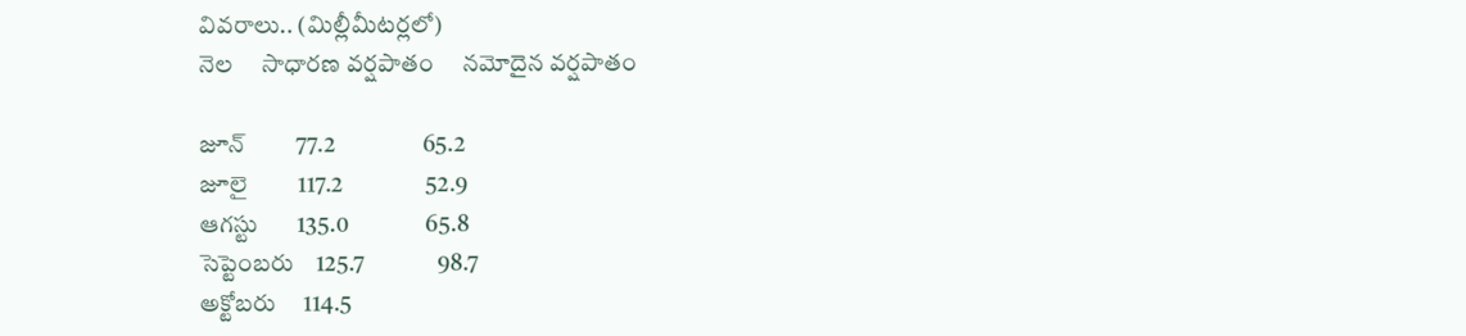వివరాలు.. (మిల్లీమీటర్లలో)
నెల     సాధారణ వర్షపాతం     నమోదైన వర్షపాతం

జూన్‌         77.2                  65.2
జూలై         117.2                 52.9
ఆగస్టు       135.0                65.8
సెప్టెంబరు    125.7               98.7
అక్టోబరు     114.5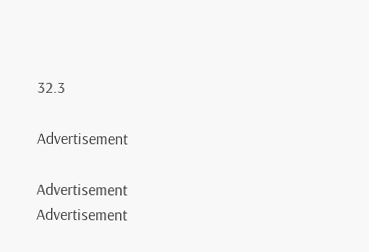32.3

Advertisement

Advertisement
Advertisement